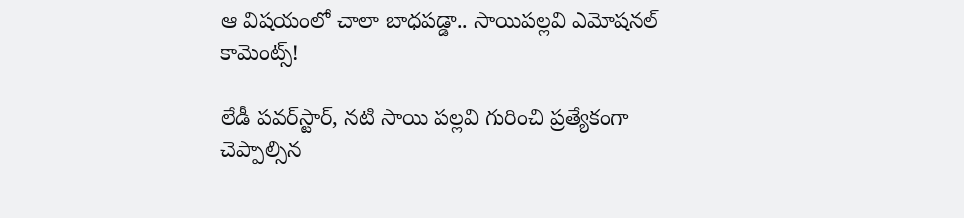ఆ విషయంలో చాలా బాధపడ్డా.. సాయిపల్లవి ఎమోషనల్ కామెంట్స్!

లేడీ పవర్‌స్టార్‌, నటి సాయి పల్లవి గురించి ప్రత్యేకంగా చెప్పాల్సిన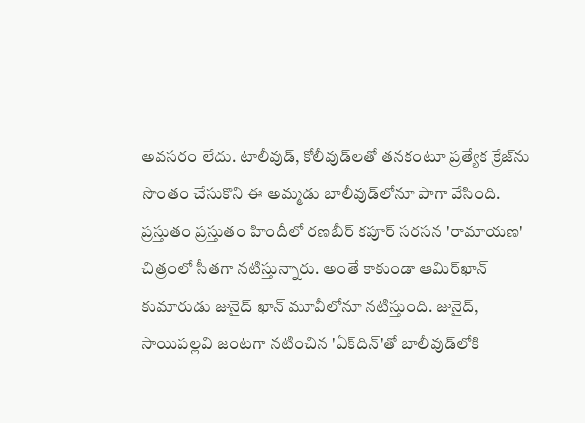అవసరం లేదు. టాలీవుడ్‌, కోలీవుడ్‌లతో తనకంటూ ప్రత్యేక క్రేజ్‌ను సొంతం చేసుకొని ఈ అమ్మడు బాలీవుడ్‌లోనూ పాగా వేసింది. ప్రస్తుతం ప్రస్తుతం హిందీలో రణబీర్ కపూర్ సరసన 'రామాయణ' చిత్రంలో సీతగా నటిస్తున్నారు. అంతే కాకుండా ఆమిర్‌ఖాన్‌ కుమారుడు జునైద్‌ ఖాన్‌ మూవీలోనూ నటిస్తుంది. జునైద్‌, సాయిపల్లవి జంటగా నటించిన 'ఏక్‌దిన్‌'తో బాలీవుడ్‌లోకి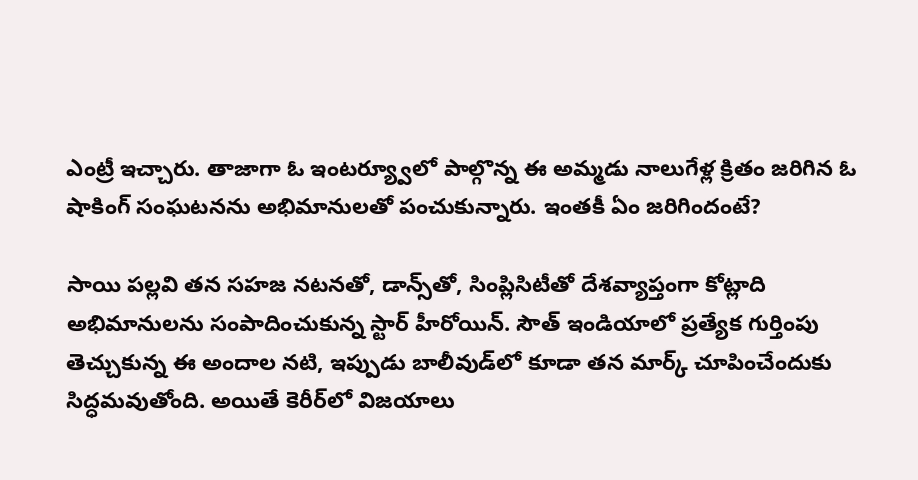ఎంట్రీ ఇచ్చారు. తాజాగా ఓ ఇంటర్య్వూలో పాల్గొన్న ఈ అమ్మడు నాలుగేళ్ల క్రితం జరిగిన ఓ షాకింగ్ సంఘటనను అభిమానులతో పంచుకున్నారు. ఇంతకీ ఏం జరిగిందంటే?

సాయి పల్లవి తన సహజ నటనతో, డాన్స్‌తో, సింప్లిసిటీతో దేశవ్యాప్తంగా కోట్లాది అభిమానులను సంపాదించుకున్న స్టార్ హీరోయిన్. సౌత్ ఇండియాలో ప్రత్యేక గుర్తింపు తెచ్చుకున్న ఈ అందాల నటి, ఇప్పుడు బాలీవుడ్‌లో కూడా తన మార్క్ చూపించేందుకు సిద్ధమవుతోంది. అయితే కెరీర్‌లో విజయాలు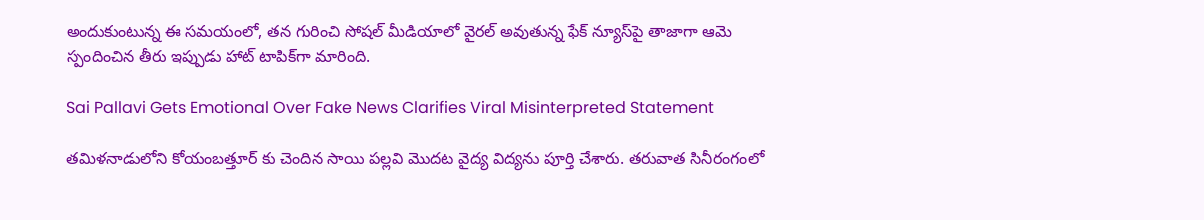అందుకుంటున్న ఈ సమయంలో, తన గురించి సోషల్ మీడియాలో వైరల్ అవుతున్న ఫేక్ న్యూస్‌పై తాజాగా ఆమె స్పందించిన తీరు ఇప్పుడు హాట్ టాపిక్‌గా మారింది.

Sai Pallavi Gets Emotional Over Fake News Clarifies Viral Misinterpreted Statement

తమిళనాడులోని కోయంబత్తూర్ కు చెందిన సాయి పల్లవి మొదట వైద్య విద్యను పూర్తి చేశారు. తరువాత సినీరంగంలో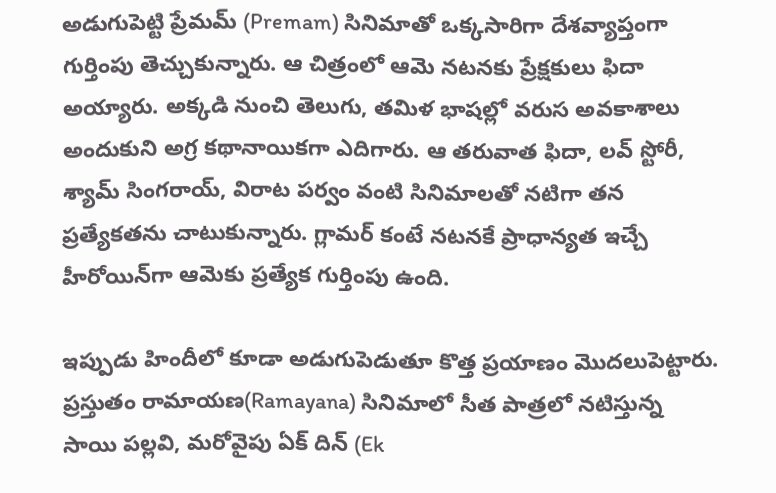అడుగుపెట్టి ప్రేమమ్ (Premam) సినిమాతో ఒక్కసారిగా దేశవ్యాప్తంగా గుర్తింపు తెచ్చుకున్నారు. ఆ చిత్రంలో ఆమె నటనకు ప్రేక్షకులు ఫిదా అయ్యారు. అక్కడి నుంచి తెలుగు, తమిళ భాషల్లో వరుస అవకాశాలు అందుకుని అగ్ర కథానాయికగా ఎదిగారు. ఆ తరువాత ఫిదా, లవ్ స్టోరీ, శ్యామ్ సింగరాయ్, విరాట పర్వం వంటి సినిమాలతో నటిగా తన ప్రత్యేకతను చాటుకున్నారు. గ్లామర్ కంటే నటనకే ప్రాధాన్యత ఇచ్చే హీరోయిన్‌గా ఆమెకు ప్రత్యేక గుర్తింపు ఉంది.

ఇప్పుడు హిందీలో కూడా అడుగుపెడుతూ కొత్త ప్రయాణం మొదలుపెట్టారు. ప్రస్తుతం రామాయణ(Ramayana) సినిమాలో సీత పాత్రలో నటిస్తున్న సాయి పల్లవి, మరోవైపు ఏక్ దిన్ (Ek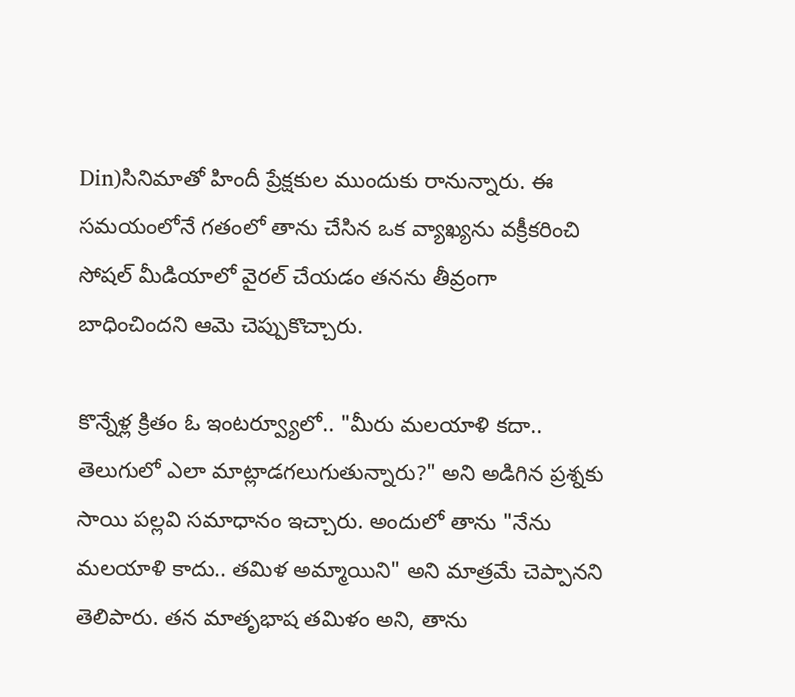Din)సినిమాతో హిందీ ప్రేక్షకుల ముందుకు రానున్నారు. ఈ సమయంలోనే గతంలో తాను చేసిన ఒక వ్యాఖ్యను వక్రీకరించి సోషల్ మీడియాలో వైరల్ చేయడం తనను తీవ్రంగా బాధించిందని ఆమె చెప్పుకొచ్చారు.

కొన్నేళ్ల క్రితం ఓ ఇంటర్వ్యూలో.. "మీరు మలయాళి కదా.. తెలుగులో ఎలా మాట్లాడగలుగుతున్నారు?" అని అడిగిన ప్రశ్నకు సాయి పల్లవి సమాధానం ఇచ్చారు. అందులో తాను "నేను మలయాళి కాదు.. తమిళ అమ్మాయిని" అని మాత్రమే చెప్పానని తెలిపారు. తన మాతృభాష తమిళం అని, తాను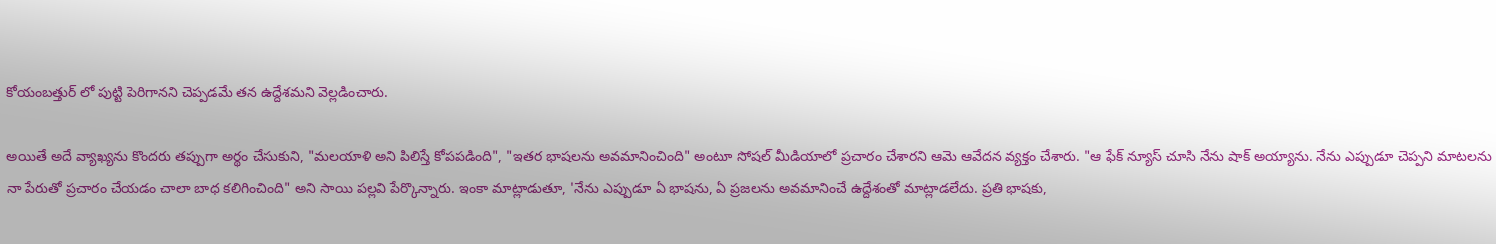కోయంబత్తుర్ లో పుట్టి పెరిగానని చెప్పడమే తన ఉద్దేశమని వెల్లడించారు.

అయితే అదే వ్యాఖ్యను కొందరు తప్పుగా అర్థం చేసుకుని, "మలయాళి అని పిలిస్తే కోపపడింది", "ఇతర భాషలను అవమానించింది" అంటూ సోషల్ మీడియాలో ప్రచారం చేశారని ఆమె ఆవేదన వ్యక్తం చేశారు. "ఆ ఫేక్ న్యూస్ చూసి నేను షాక్ అయ్యాను. నేను ఎప్పుడూ చెప్పని మాటలను నా పేరుతో ప్రచారం చేయడం చాలా బాధ కలిగించింది" అని సాయి పల్లవి పేర్కొన్నారు. ఇంకా మాట్లాడుతూ, 'నేను ఎప్పుడూ ఏ భాషను, ఏ ప్రజలను అవమానించే ఉద్దేశంతో మాట్లాడలేదు. ప్రతి భాషకు,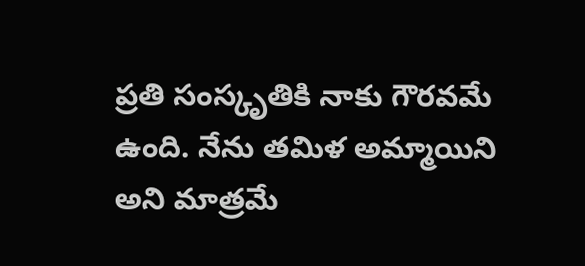ప్రతి సంస్కృతికి నాకు గౌరవమే ఉంది. నేను తమిళ అమ్మాయిని అని మాత్రమే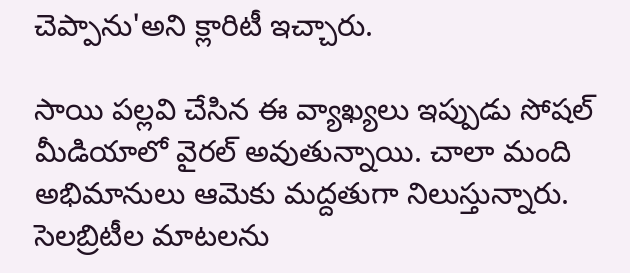చెప్పాను'అని క్లారిటీ ఇచ్చారు.

సాయి పల్లవి చేసిన ఈ వ్యాఖ్యలు ఇప్పుడు సోషల్ మీడియాలో వైరల్ అవుతున్నాయి. చాలా మంది అభిమానులు ఆమెకు మద్దతుగా నిలుస్తున్నారు. సెలబ్రిటీల మాటలను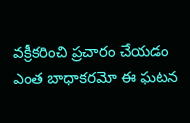వక్రీకరించి ప్రచారం చేయడం ఎంత బాధాకరమో ఈ ఘటన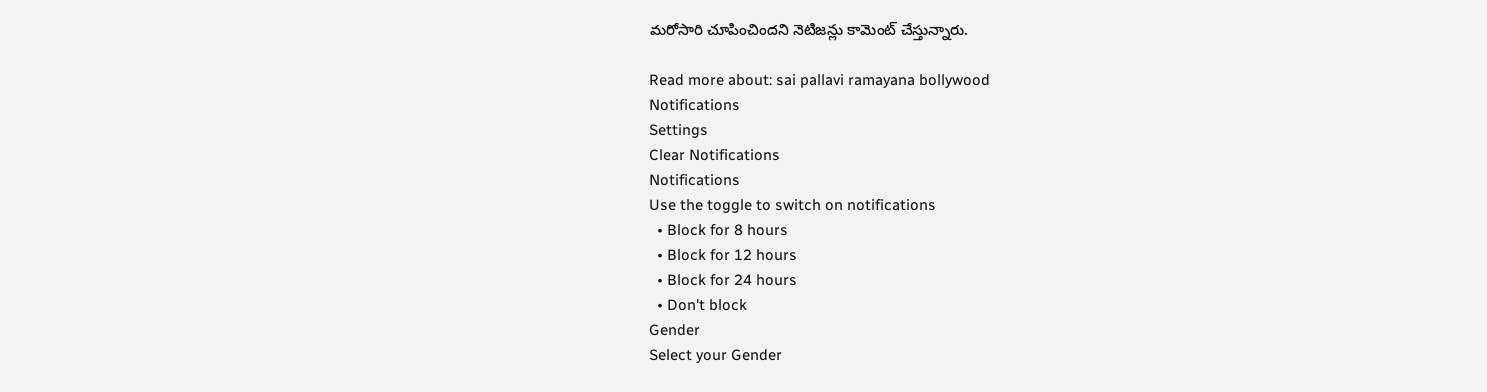మరోసారి చూపించిందని నెటిజన్లు కామెంట్ చేస్తున్నారు.

Read more about: sai pallavi ramayana bollywood
Notifications
Settings
Clear Notifications
Notifications
Use the toggle to switch on notifications
  • Block for 8 hours
  • Block for 12 hours
  • Block for 24 hours
  • Don't block
Gender
Select your Gender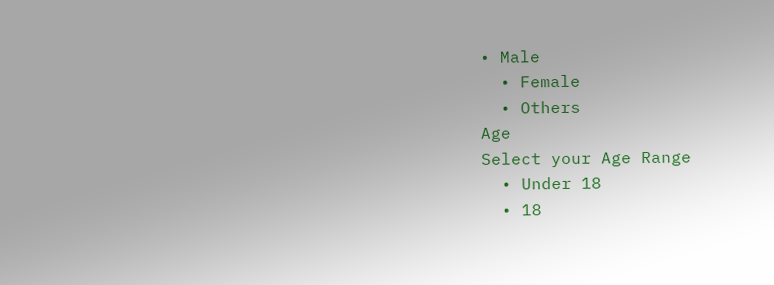• Male
  • Female
  • Others
Age
Select your Age Range
  • Under 18
  • 18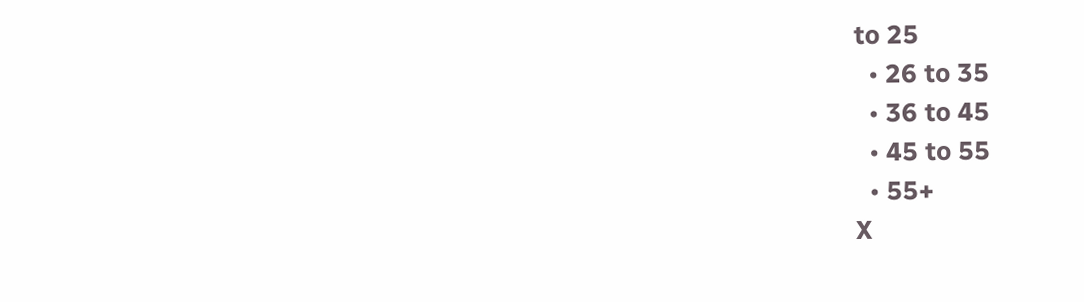to 25
  • 26 to 35
  • 36 to 45
  • 45 to 55
  • 55+
X